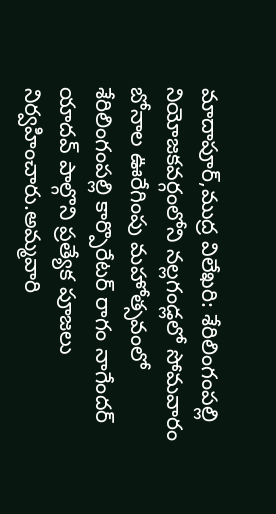మాదాపూర్,ముద్ర విలేఖరి: శేరిలింగంపల్లి నియోజకవర్గంలోని నల్లగండ్లలో సోమవారం బోనాల ఊరేగింపు మహోత్సవంలో శేరిలింగంపల్లి కార్పొరేటర్ రాగం నాగేందర్ యాదవ్ పాల్గొని ప్రత్యేక పూజలు నిర్వహించారు.అమ్మవారి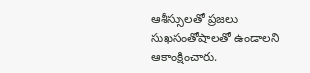ఆశీస్సులతో ప్రజలు సుఖసంతోషాలతో ఉండాలని ఆకాంక్షించారు.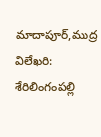మాదాపూర్,ముద్ర విలేఖరి: శేరిలింగంపల్లి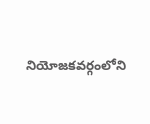నియోజకవర్గంలోని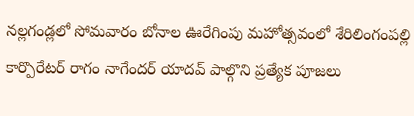నల్లగండ్లలో సోమవారం బోనాల ఊరేగింపు మహోత్సవంలో శేరిలింగంపల్లి కార్పొరేటర్ రాగం నాగేందర్ యాదవ్ పాల్గొని ప్రత్యేక పూజలు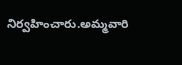నిర్వహించారు.అమ్మవారి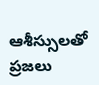ఆశీస్సులతో ప్రజలు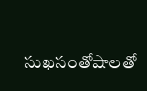సుఖసంతోషాలతో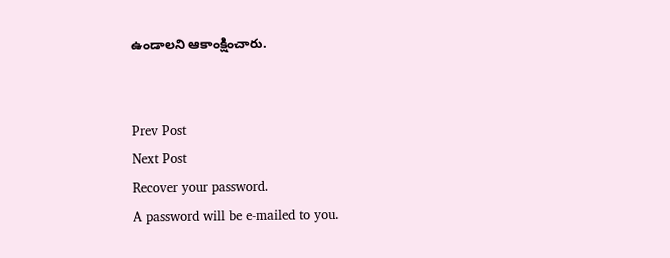ఉండాలని ఆకాంక్షించారు.


Prev Post
Next Post
Recover your password.
A password will be e-mailed to you.